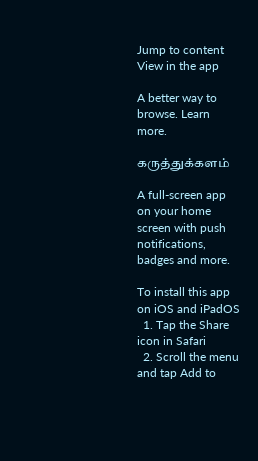Jump to content
View in the app

A better way to browse. Learn more.

கருத்துக்களம்

A full-screen app on your home screen with push notifications, badges and more.

To install this app on iOS and iPadOS
  1. Tap the Share icon in Safari
  2. Scroll the menu and tap Add to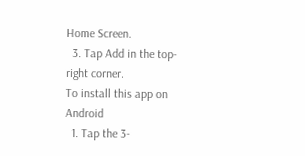Home Screen.
  3. Tap Add in the top-right corner.
To install this app on Android
  1. Tap the 3-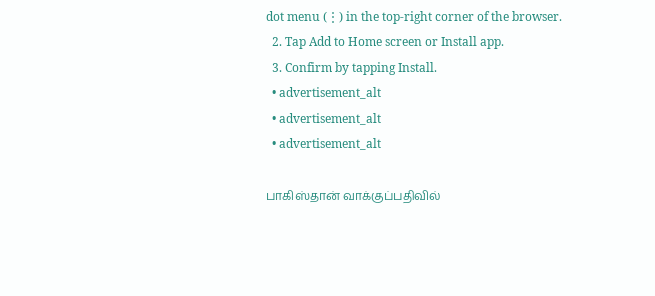dot menu (⋮) in the top-right corner of the browser.
  2. Tap Add to Home screen or Install app.
  3. Confirm by tapping Install.
  • advertisement_alt
  • advertisement_alt
  • advertisement_alt

பாகிஸ்தான் வாக்குப்பதிவில்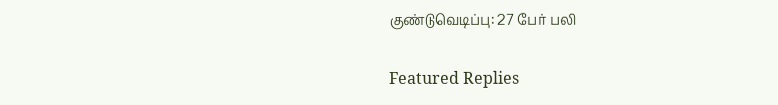குண்டுவெடிப்பு: 27 பேர் பலி

Featured Replies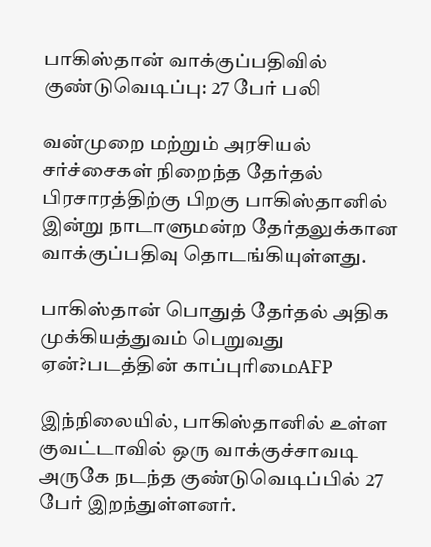பாகிஸ்தான் வாக்குப்பதிவில் குண்டுவெடிப்பு: 27 பேர் பலி

வன்முறை மற்றும் அரசியல் சர்ச்சைகள் நிறைந்த தேர்தல் பிரசாரத்திற்கு பிறகு பாகிஸ்தானில் இன்று நாடாளுமன்ற தேர்தலுக்கான வாக்குப்பதிவு தொடங்கியுள்ளது.

பாகிஸ்தான் பொதுத் தேர்தல் அதிக முக்கியத்துவம் பெறுவது ஏன்?படத்தின் காப்புரிமைAFP

இந்நிலையில், பாகிஸ்தானில் உள்ள குவட்டாவில் ஒரு வாக்குச்சாவடி அருகே நடந்த குண்டுவெடிப்பில் 27 பேர் இறந்துள்ளனர்.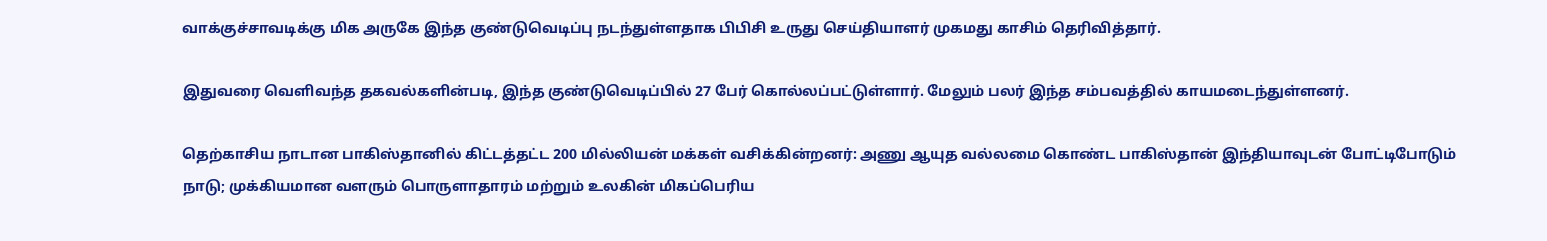வாக்குச்சாவடிக்கு மிக அருகே இந்த குண்டுவெடிப்பு நடந்துள்ளதாக பிபிசி உருது செய்தியாளர் முகமது காசிம் தெரிவித்தார்.

இதுவரை வெளிவந்த தகவல்களின்படி, இந்த குண்டுவெடிப்பில் 27 பேர் கொல்லப்பட்டுள்ளார். மேலும் பலர் இந்த சம்பவத்தில் காயமடைந்துள்ளனர்.

தெற்காசிய நாடான பாகிஸ்தானில் கிட்டத்தட்ட 200 மில்லியன் மக்கள் வசிக்கின்றனர்: அணு ஆயுத வல்லமை கொண்ட பாகிஸ்தான் இந்தியாவுடன் போட்டிபோடும் நாடு; முக்கியமான வளரும் பொருளாதாரம் மற்றும் உலகின் மிகப்பெரிய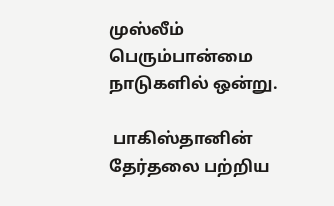முஸ்லீம் பெரும்பான்மை நாடுகளில் ஒன்று.

 பாகிஸ்தானின் தேர்தலை பற்றிய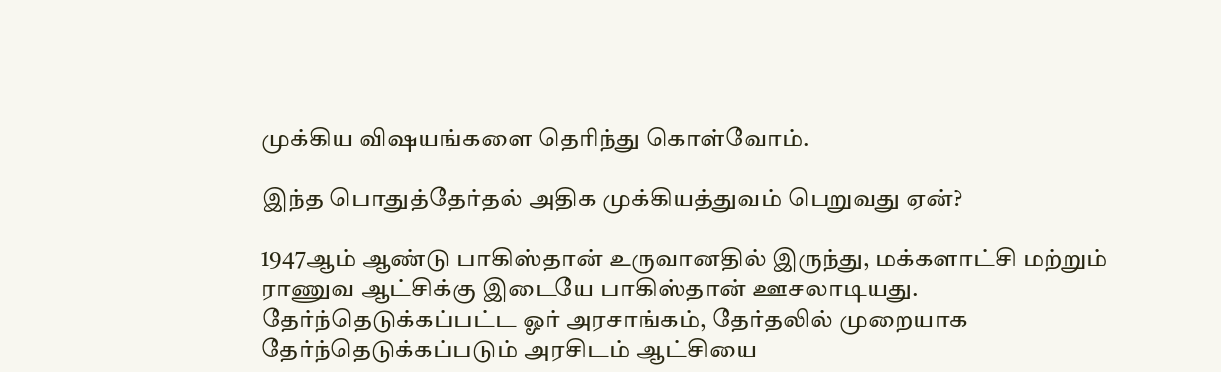முக்கிய விஷயங்களை தெரிந்து கொள்வோம்.

இந்த பொதுத்தேர்தல் அதிக முக்கியத்துவம் பெறுவது ஏன்?

1947ஆம் ஆண்டு பாகிஸ்தான் உருவானதில் இருந்து, மக்களாட்சி மற்றும் ராணுவ ஆட்சிக்கு இடையே பாகிஸ்தான் ஊசலாடியது. தேர்ந்தெடுக்கப்பட்ட ஓர் அரசாங்கம், தேர்தலில் முறையாக தேர்ந்தெடுக்கப்படும் அரசிடம் ஆட்சியை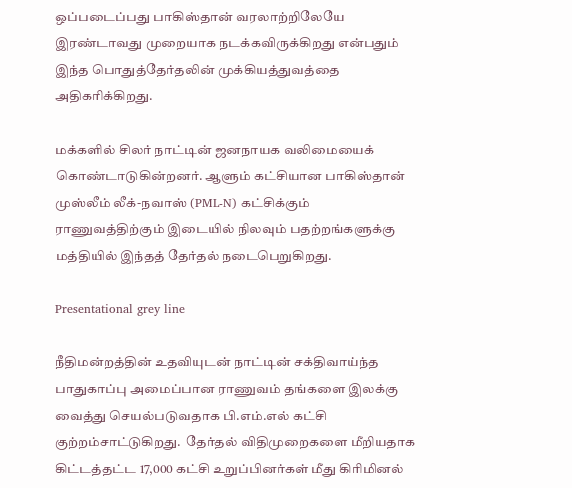ஒப்படைப்பது பாகிஸ்தான் வரலாற்றிலேயே இரண்டாவது முறையாக நடக்கவிருக்கிறது என்பதும் இந்த பொதுத்தேர்தலின் முக்கியத்துவத்தை அதிகரிக்கிறது.

மக்களில் சிலர் நாட்டின் ஜனநாயக வலிமையைக் கொண்டாடுகின்றனர். ஆளும் கட்சியான பாகிஸ்தான் முஸ்லீம் லீக்-நவாஸ் (PML-N) கட்சிக்கும் ராணுவத்திற்கும் இடையில் நிலவும் பதற்றங்களுக்கு மத்தியில் இந்தத் தேர்தல் நடைபெறுகிறது.

Presentational grey line

நீதிமன்றத்தின் உதவியுடன் நாட்டின் சக்திவாய்ந்த பாதுகாப்பு அமைப்பான ராணுவம் தங்களை இலக்கு வைத்து செயல்படுவதாக பி.எம்.எல் கட்சி குற்றம்சாட்டுகிறது.  தேர்தல் விதிமுறைகளை மீறியதாக கிட்டத்தட்ட 17,000 கட்சி உறுப்பினர்கள் மீது கிரிமினல்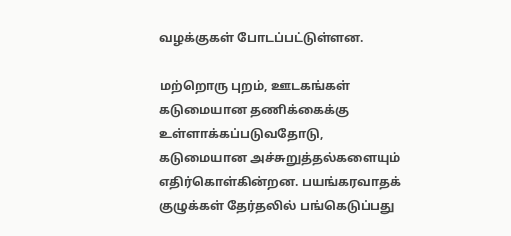வழக்குகள் போடப்பட்டுள்ளன.

மற்றொரு புறம், ஊடகங்கள் கடுமையான தணிக்கைக்கு உள்ளாக்கப்படுவதோடு, கடுமையான அச்சுறுத்தல்களையும் எதிர்கொள்கின்றன. பயங்கரவாதக் குழுக்கள் தேர்தலில் பங்கெடுப்பது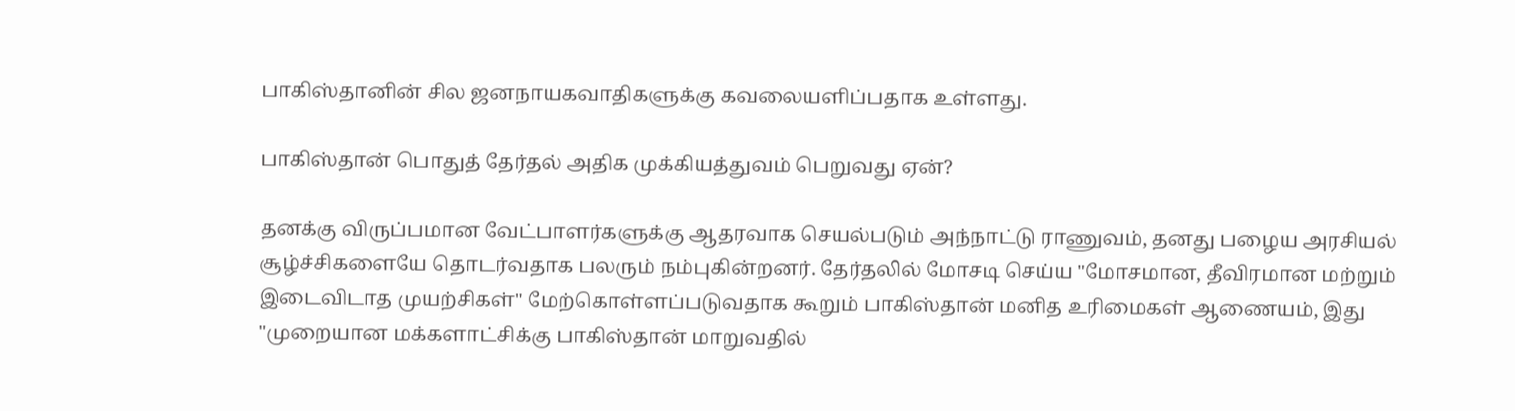பாகிஸ்தானின் சில ஜனநாயகவாதிகளுக்கு கவலையளிப்பதாக உள்ளது.

பாகிஸ்தான் பொதுத் தேர்தல் அதிக முக்கியத்துவம் பெறுவது ஏன்?

தனக்கு விருப்பமான வேட்பாளர்களுக்கு ஆதரவாக செயல்படும் அந்நாட்டு ராணுவம், தனது பழைய அரசியல் சூழ்ச்சிகளையே தொடர்வதாக பலரும் நம்புகின்றனர். தேர்தலில் மோசடி செய்ய "மோசமான, தீவிரமான மற்றும் இடைவிடாத முயற்சிகள்" மேற்கொள்ளப்படுவதாக கூறும் பாகிஸ்தான் மனித உரிமைகள் ஆணையம், இது "முறையான மக்களாட்சிக்கு பாகிஸ்தான் மாறுவதில்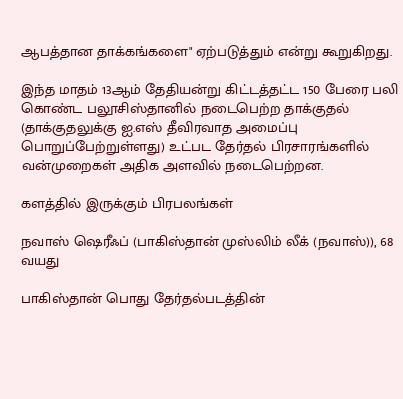ஆபத்தான தாக்கங்களை" ஏற்படுத்தும் என்று கூறுகிறது.

இந்த மாதம் 13ஆம் தேதியன்று கிட்டத்தட்ட 150 பேரை பலி கொண்ட பலூசிஸ்தானில் நடைபெற்ற தாக்குதல் (தாக்குதலுக்கு ஐ.எஸ் தீவிரவாத அமைப்பு பொறுப்பேற்றுள்ளது) உட்பட தேர்தல் பிரசாரங்களில் வன்முறைகள் அதிக அளவில் நடைபெற்றன.

களத்தில் இருக்கும் பிரபலங்கள்

நவாஸ் ஷெரீஃப் (பாகிஸ்தான் முஸ்லிம் லீக் (நவாஸ்)), 68 வயது

பாகிஸ்தான் பொது தேர்தல்படத்தின்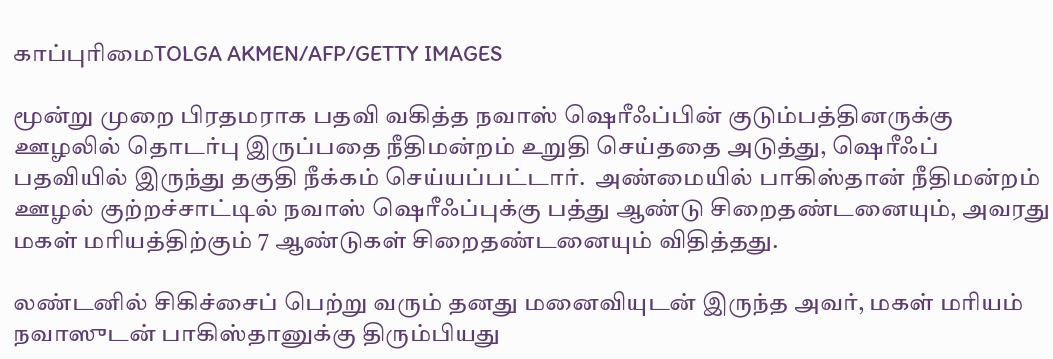காப்புரிமைTOLGA AKMEN/AFP/GETTY IMAGES

மூன்று முறை பிரதமராக பதவி வகித்த நவாஸ் ஷெரீஃப்பின் குடும்பத்தினருக்கு ஊழலில் தொடர்பு இருப்பதை நீதிமன்றம் உறுதி செய்ததை அடுத்து, ஷெரீஃப் பதவியில் இருந்து தகுதி நீக்கம் செய்யப்பட்டார்.  அண்மையில் பாகிஸ்தான் நீதிமன்றம் ஊழல் குற்றச்சாட்டில் நவாஸ் ஷெரீஃப்புக்கு பத்து ஆண்டு சிறைதண்டனையும், அவரது மகள் மரியத்திற்கும் 7 ஆண்டுகள் சிறைதண்டனையும் விதித்தது.

லண்டனில் சிகிச்சைப் பெற்று வரும் தனது மனைவியுடன் இருந்த அவர், மகள் மரியம் நவாஸுடன் பாகிஸ்தானுக்கு திரும்பியது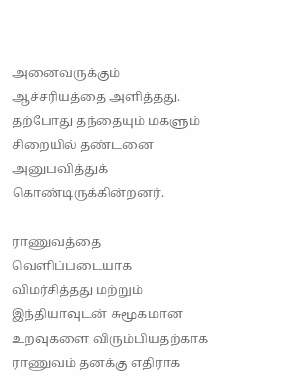அனைவருக்கும் ஆச்சரியத்தை அளித்தது. தற்போது தந்தையும் மகளும் சிறையில் தண்டனை அனுபவித்துக் கொண்டிருக்கின்றனர்.

ராணுவத்தை வெளிப்படையாக விமர்சித்தது மற்றும் இந்தியாவுடன் சுமூகமான உறவுகளை விரும்பியதற்காக ராணுவம் தனக்கு எதிராக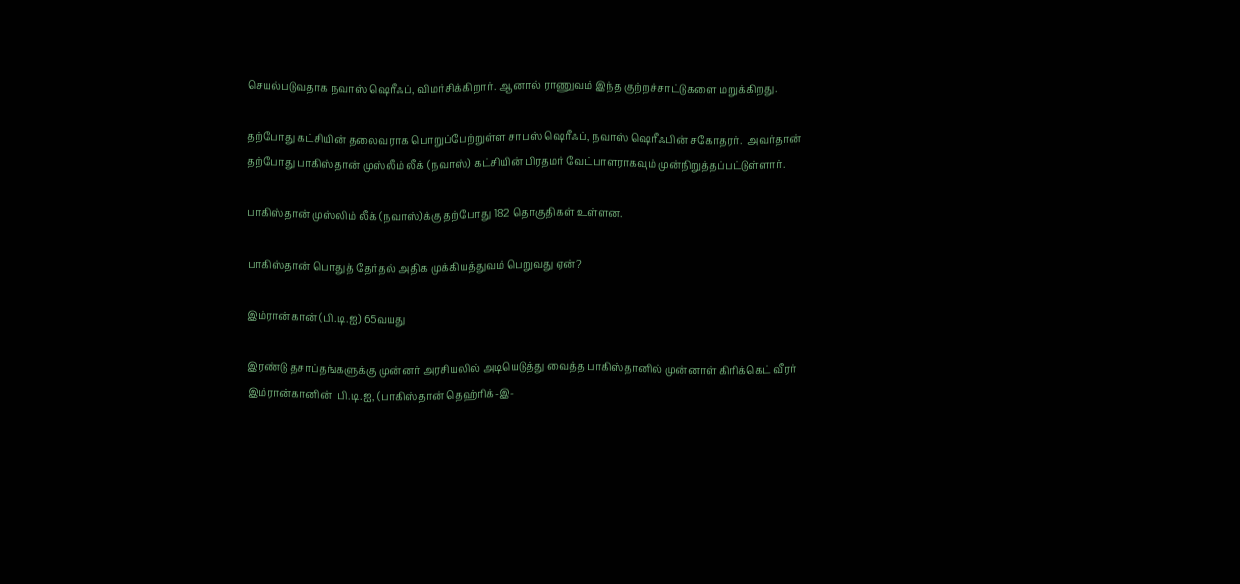செயல்படுவதாக நவாஸ் ஷெரீஃப், விமர்சிக்கிறார். ஆனால் ராணுவம் இந்த குற்றச்சாட்டுகளை மறுக்கிறது.

தற்போது கட்சியின் தலைவராக பொறுப்பேற்றுள்ள சாபஸ் ஷெரீஃப், நவாஸ் ஷெரீஃபின் சகோதரர்.  அவர்தான் தற்போது பாகிஸ்தான் முஸ்லீம் லீக் (நவாஸ்) கட்சியின் பிரதமர் வேட்பாளராகவும் முன்நிறுத்தப்பட்டுள்ளார்.

பாகிஸ்தான் முஸ்லிம் லீக் (நவாஸ்)க்கு தற்போது 182 தொகுதிகள் உள்ளன.

பாகிஸ்தான் பொதுத் தேர்தல் அதிக முக்கியத்துவம் பெறுவது ஏன்?

இம்ரான்கான் (பி.டி.ஐ) 65வயது

இரண்டு தசாப்தங்களுக்கு முன்னர் அரசியலில் அடியெடுத்து வைத்த பாகிஸ்தானில் முன்னாள் கிரிக்கெட் வீரர்  இம்ரான்கானின்  பி.டி.ஐ, (பாகிஸ்தான் தெஹ்ரிக்-இ-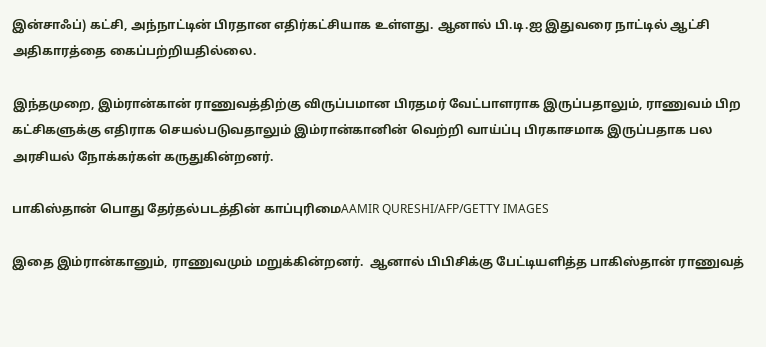இன்சாஃப்) கட்சி, அந்நாட்டின் பிரதான எதிர்கட்சியாக உள்ளது. ஆனால் பி.டி.ஐ இதுவரை நாட்டில் ஆட்சி அதிகாரத்தை கைப்பற்றியதில்லை.

இந்தமுறை, இம்ரான்கான் ராணுவத்திற்கு விருப்பமான பிரதமர் வேட்பாளராக இருப்பதாலும், ராணுவம் பிற கட்சிகளுக்கு எதிராக செயல்படுவதாலும் இம்ரான்கானின் வெற்றி வாய்ப்பு பிரகாசமாக இருப்பதாக பல அரசியல் நோக்கர்கள் கருதுகின்றனர்.

பாகிஸ்தான் பொது தேர்தல்படத்தின் காப்புரிமைAAMIR QURESHI/AFP/GETTY IMAGES

இதை இம்ரான்கானும், ராணுவமும் மறுக்கின்றனர்.  ஆனால் பிபிசிக்கு பேட்டியளித்த பாகிஸ்தான் ராணுவத்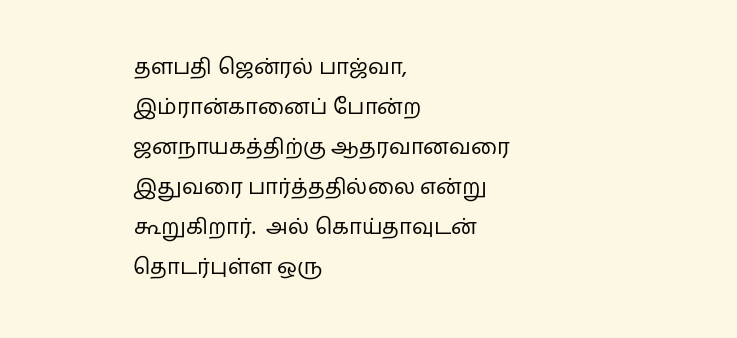தளபதி ஜென்ரல் பாஜ்வா, இம்ரான்கானைப் போன்ற ஜனநாயகத்திற்கு ஆதரவானவரை இதுவரை பார்த்ததில்லை என்று கூறுகிறார்.  அல் கொய்தாவுடன் தொடர்புள்ள ஒரு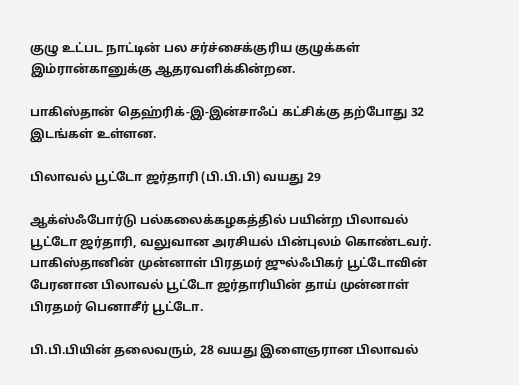குழு உட்பட நாட்டின் பல சர்ச்சைக்குரிய குழுக்கள் இம்ரான்கானுக்கு ஆதரவளிக்கின்றன.

பாகிஸ்தான் தெஹ்ரிக்-இ-இன்சாஃப் கட்சிக்கு தற்போது 32 இடங்கள் உள்ளன.

பிலாவல் பூட்டோ ஜர்தாரி (பி.பி.பி) வயது 29

ஆக்ஸ்ஃபோர்டு பல்கலைக்கழகத்தில் பயின்ற பிலாவல் பூட்டோ ஜர்தாரி, வலுவான அரசியல் பின்புலம் கொண்டவர்.  பாகிஸ்தானின் முன்னாள் பிரதமர் ஜுல்ஃபிகர் பூட்டோவின் பேரனான பிலாவல் பூட்டோ ஜர்தாரியின் தாய் முன்னாள் பிரதமர் பெனாசீர் பூட்டோ.

பி.பி.பியின் தலைவரும், 28 வயது இளைஞரான பிலாவல்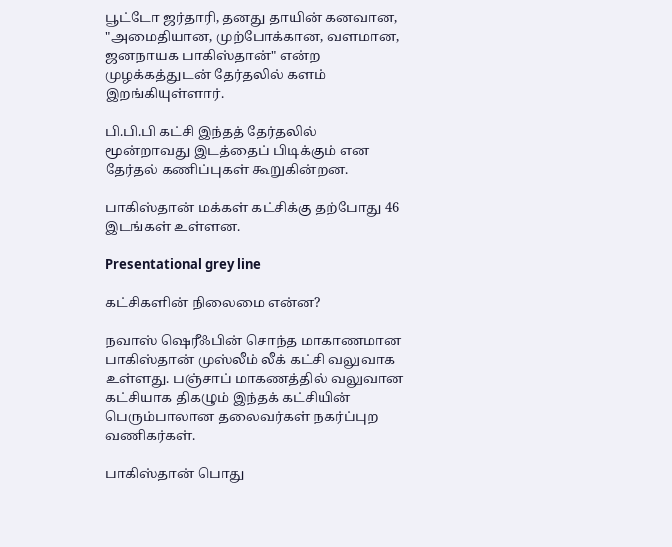பூட்டோ ஜர்தாரி, தனது தாயின் கனவான, "அமைதியான, முற்போக்கான, வளமான, ஜனநாயக பாகிஸ்தான்" என்ற முழக்கத்துடன் தேர்தலில் களம் இறங்கியுள்ளார்.

பி.பி.பி கட்சி இந்தத் தேர்தலில் மூன்றாவது இடத்தைப் பிடிக்கும் என தேர்தல் கணிப்புகள் கூறுகின்றன.

பாகிஸ்தான் மக்கள் கட்சிக்கு தற்போது 46 இடங்கள் உள்ளன.

Presentational grey line

கட்சிகளின் நிலைமை என்ன?

நவாஸ் ஷெரீஃபின் சொந்த மாகாணமான பாகிஸ்தான் முஸ்லீம் லீக் கட்சி வலுவாக உள்ளது. பஞ்சாப் மாகணத்தில் வலுவான கட்சியாக திகழும் இந்தக் கட்சியின் பெரும்பாலான தலைவர்கள் நகர்ப்புற வணிகர்கள்.

பாகிஸ்தான் பொது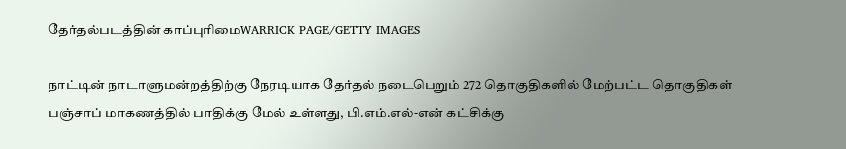தேர்தல்படத்தின் காப்புரிமைWARRICK PAGE/GETTY IMAGES

நாட்டின் நாடாளுமன்றத்திற்கு நேரடியாக தேர்தல் நடைபெறும் 272 தொகுதிகளில் மேற்பட்ட தொகுதிகள் பஞ்சாப் மாகணத்தில் பாதிக்கு மேல் உள்ளது, பி.எம்.எல்-என் கட்சிக்கு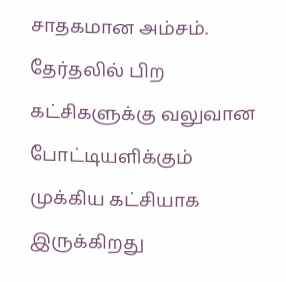சாதகமான அம்சம். தேர்தலில் பிற கட்சிகளுக்கு வலுவான போட்டியளிக்கும் முக்கிய கட்சியாக இருக்கிறது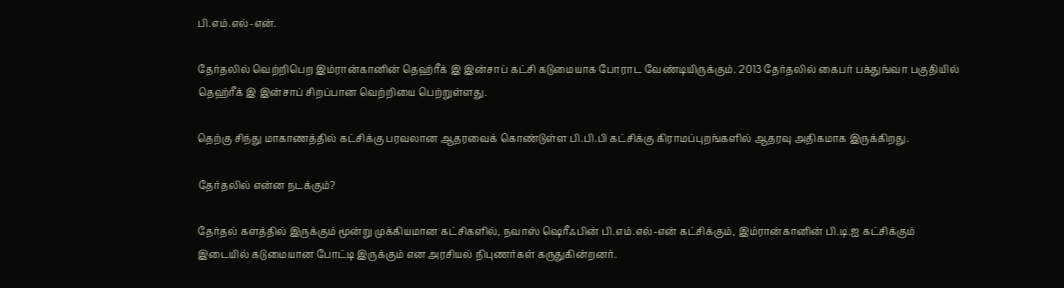பி.எம்.எல்-என்.

தேர்தலில் வெற்றிபெற இம்ரான்கானின் தெஹ்ரீக் இ இன்சாப் கட்சி கடுமையாக போராட வேண்டியிருக்கும். 2013 தேர்தலில் கைபர் பக்துங்வா பகுதியில் தெஹ்ரீக் இ இன்சாப் சிறப்பான வெற்றியை பெற்றுள்ளது.

தெற்கு சிந்து மாகாணத்தில் கட்சிக்கு பரவலான ஆதரவைக் கொண்டுள்ள பி.பி.பி கட்சிக்கு கிராமப்புறங்களில் ஆதரவு அதிகமாக இருக்கிறது.

தேர்தலில் என்ன நடக்கும்?

தேர்தல் களத்தில் இருக்கும் மூன்று முக்கியமான கட்சிகளில், நவாஸ் ஷெரீஃபின் பி.எம்.எல்-என் கட்சிக்கும், இம்ரான்கானின் பி.டி.ஐ கட்சிக்கும் இடையில் கடுமையான போட்டி இருக்கும் என அரசியல் நிபுணர்கள் கருதுகின்றனர்.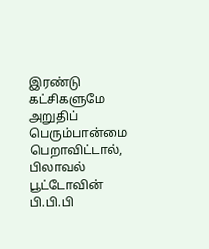இரண்டு கட்சிகளுமே அறுதிப் பெரும்பான்மை பெறாவிட்டால், பிலாவல் பூட்டோவின் பி.பி.பி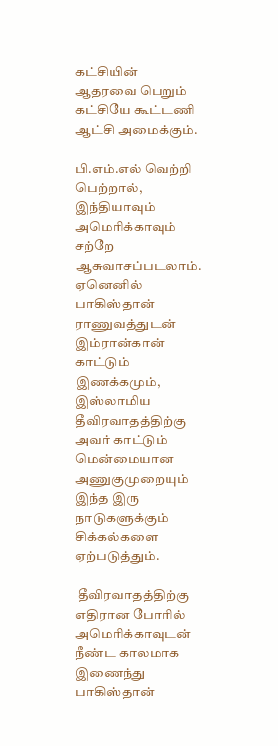கட்சியின் ஆதரவை பெறும் கட்சியே கூட்டணி ஆட்சி அமைக்கும்.

பி.எம்.எல் வெற்றி பெற்றால், இந்தியாவும் அமெரிக்காவும் சற்றே ஆசுவாசப்படலாம். ஏனெனில் பாகிஸ்தான் ராணுவத்துடன் இம்ரான்கான் காட்டும் இணக்கமும், இஸ்லாமிய தீவிரவாதத்திற்கு அவர் காட்டும் மென்மையான அணுகுமுறையும் இந்த இரு நாடுகளுக்கும் சிக்கல்களை ஏற்படுத்தும்.

 தீவிரவாதத்திற்கு எதிரான போரில் அமெரிக்காவுடன் நீண்ட காலமாக இணைந்து பாகிஸ்தான்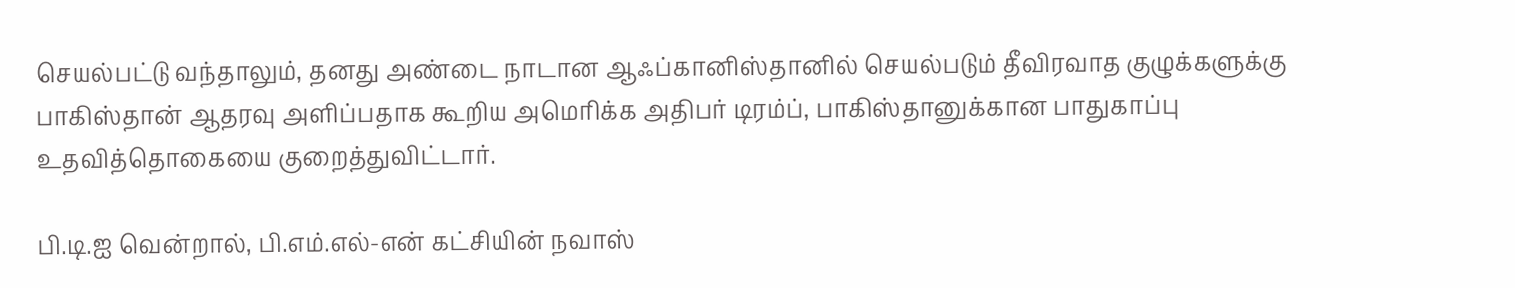செயல்பட்டு வந்தாலும், தனது அண்டை நாடான ஆஃப்கானிஸ்தானில் செயல்படும் தீவிரவாத குழுக்களுக்கு பாகிஸ்தான் ஆதரவு அளிப்பதாக கூறிய அமெரிக்க அதிபர் டிரம்ப், பாகிஸ்தானுக்கான பாதுகாப்பு உதவித்தொகையை குறைத்துவிட்டார்.

பி.டி.ஐ வென்றால், பி.எம்.எல்-என் கட்சியின் நவாஸ்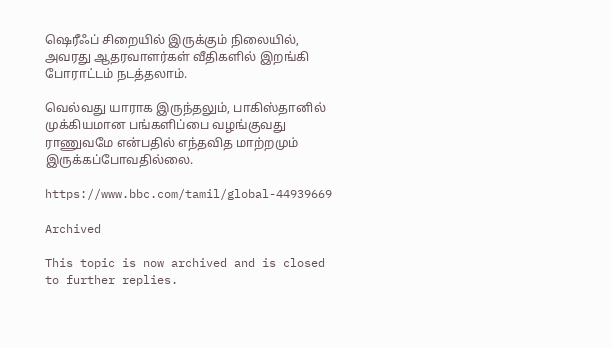ஷெரீஃப் சிறையில் இருக்கும் நிலையில், அவரது ஆதரவாளர்கள் வீதிகளில் இறங்கி போராட்டம் நடத்தலாம்.

வெல்வது யாராக இருந்தலும், பாகிஸ்தானில் முக்கியமான பங்களிப்பை வழங்குவது ராணுவமே என்பதில் எந்தவித மாற்றமும் இருக்கப்போவதில்லை.

https://www.bbc.com/tamil/global-44939669

Archived

This topic is now archived and is closed to further replies.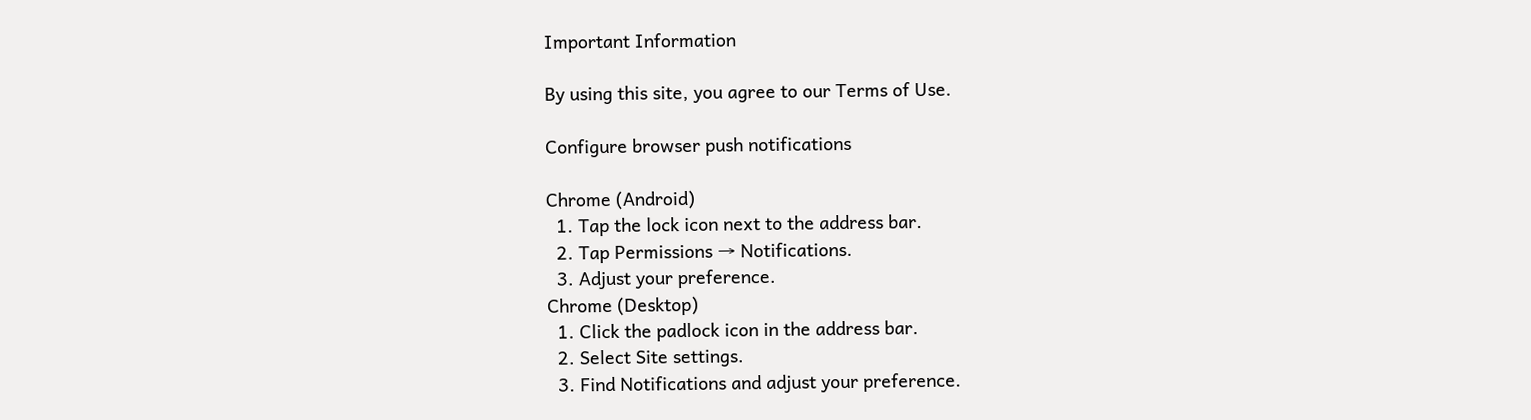Important Information

By using this site, you agree to our Terms of Use.

Configure browser push notifications

Chrome (Android)
  1. Tap the lock icon next to the address bar.
  2. Tap Permissions → Notifications.
  3. Adjust your preference.
Chrome (Desktop)
  1. Click the padlock icon in the address bar.
  2. Select Site settings.
  3. Find Notifications and adjust your preference.